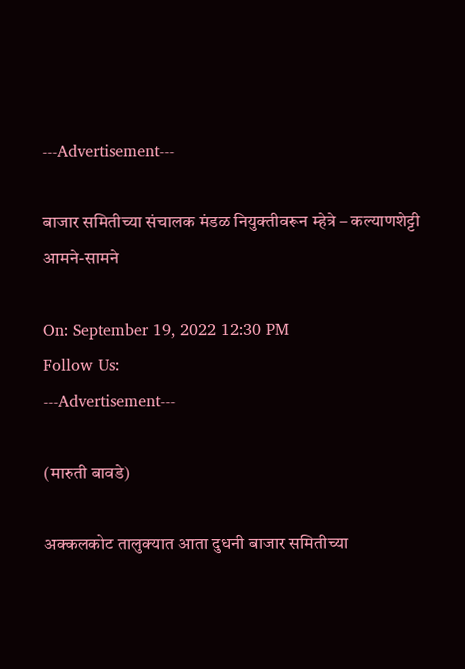---Advertisement---

बाजार समितीच्या संचालक मंडळ नियुक्तीवरून म्हेत्रे – कल्याणशेट्टी आमने-सामने

On: September 19, 2022 12:30 PM
Follow Us:
---Advertisement---

(मारुती बावडे)

अक्कलकोट तालुक्यात आता दुधनी बाजार समितीच्या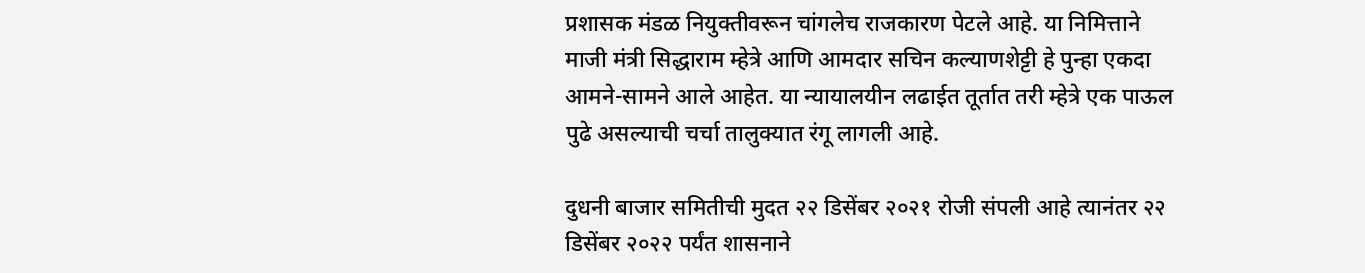प्रशासक मंडळ नियुक्तीवरून चांगलेच राजकारण पेटले आहे. या निमित्ताने माजी मंत्री सिद्धाराम म्हेत्रे आणि आमदार सचिन कल्याणशेट्टी हे पुन्हा एकदा आमने-सामने आले आहेत. या न्यायालयीन लढाईत तूर्तात तरी म्हेत्रे एक पाऊल पुढे असल्याची चर्चा तालुक्यात रंगू लागली आहे.

दुधनी बाजार समितीची मुदत २२ डिसेंबर २०२१ रोजी संपली आहे त्यानंतर २२ डिसेंबर २०२२ पर्यंत शासनाने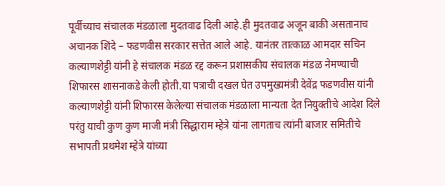पूर्वीच्याच संचालक मंडळाला मुदतवाढ दिली आहे.ही मुदतवाढ अजून बाकी असतानाच अचानक शिंदे – फडणवीस सरकार सत्तेत आले आहे. यानंतर तात्काळ आमदार सचिन कल्याणशेट्टी यांनी हे संचालक मंडळ रद्द करून प्रशासकीय संचालक मंडळ नेमण्याची शिफारस शासनाकडे केली होती.या पत्राची दखल घेत उपमुख्यमंत्री देवेंद्र फडणवीस यांनी कल्याणशेट्टी यांनी शिफारस केलेल्या संचालक मंडळाला मान्यता देत नियुक्तीचे आदेश दिले परंतु याची कुण कुण माजी मंत्री सिद्धाराम म्हेत्रे यांना लागताच त्यांनी बाजार समितीचे सभापती प्रथमेश म्हेत्रे यांच्या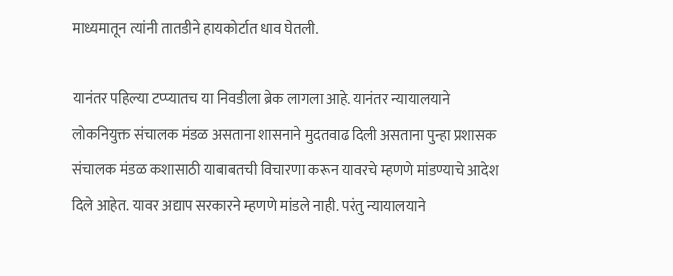माध्यमातून त्यांनी तातडीने हायकोर्टात धाव घेतली.

यानंतर पहिल्या टप्प्यातच या निवडीला ब्रेक लागला आहे. यानंतर न्यायालयाने लोकनियुक्त संचालक मंडळ असताना शासनाने मुदतवाढ दिली असताना पुन्हा प्रशासक संचालक मंडळ कशासाठी याबाबतची विचारणा करून यावरचे म्हणणे मांडण्याचे आदेश दिले आहेत. यावर अद्याप सरकारने म्हणणे मांडले नाही. परंतु न्यायालयाने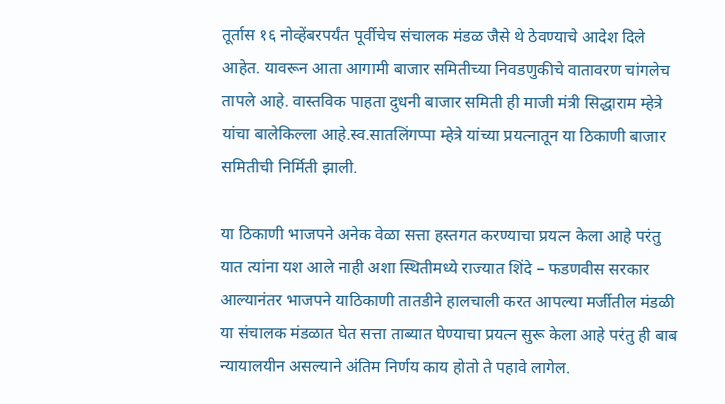तूर्तास १६ नोव्हेंबरपर्यंत पूर्वीचेच संचालक मंडळ जैसे थे ठेवण्याचे आदेश दिले आहेत. यावरून आता आगामी बाजार समितीच्या निवडणुकीचे वातावरण चांगलेच तापले आहे. वास्तविक पाहता दुधनी बाजार समिती ही माजी मंत्री सिद्धाराम म्हेत्रे यांचा बालेकिल्ला आहे.स्व.सातलिंगप्पा म्हेत्रे यांच्या प्रयत्नातून या ठिकाणी बाजार समितीची निर्मिती झाली.

या ठिकाणी भाजपने अनेक वेळा सत्ता हस्तगत करण्याचा प्रयत्न केला आहे परंतु यात त्यांना यश आले नाही अशा स्थितीमध्ये राज्यात शिंदे – फडणवीस सरकार आल्यानंतर भाजपने याठिकाणी तातडीने हालचाली करत आपल्या मर्जीतील मंडळी या संचालक मंडळात घेत सत्ता ताब्यात घेण्याचा प्रयत्न सुरू केला आहे परंतु ही बाब न्यायालयीन असल्याने अंतिम निर्णय काय होतो ते पहावे लागेल.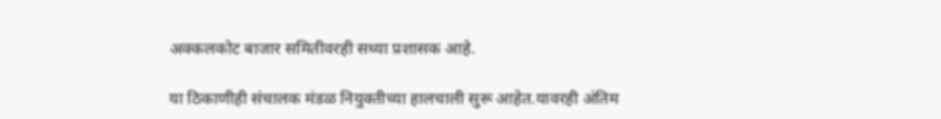अक्कलकोट बाजार समितीवरही सध्या प्रशासक आहे.

या ठिकाणीही संचालक मंडळ नियुक्तीच्या हालचाली सुरू आहेत.यावरही अंतिम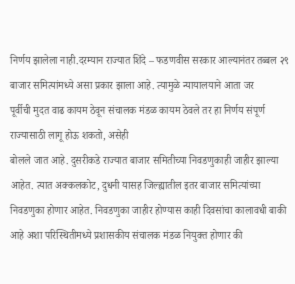निर्णय झालेला नाही.दरम्यान राज्यात शिंदे – फडणवीस सरकार आल्यानंतर तब्बल २९ बाजार समित्यांमध्ये असा प्रकार झाला आहे. त्यामुळे न्यायालयाने आता जर
पूर्वीची मुदत वाढ कायम ठेवून संचालक मंडळ कायम ठेवले तर हा निर्णय संपूर्ण राज्यासाठी लागू होऊ शकतो, असेही
बोलले जात आहे. दुसरीकडे राज्यात बाजार समितीच्या निवडणुकाही जाहीर झाल्या आहेत. त्यात अक्कलकोट, दुधनी यासह जिल्ह्यातील इतर बाजार समित्यांच्या निवडणुका होणार आहेत. निवडणुका जाहीर होण्यास काही दिवसांचा कालावधी बाकी
आहे अशा परिस्थितीमध्ये प्रशासकीय संचालक मंडळ नियुक्त होणार की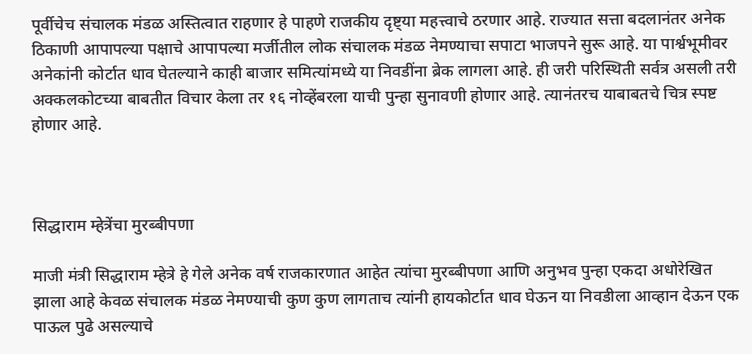पूर्वीचेच संचालक मंडळ अस्तित्वात राहणार हे पाहणे राजकीय दृष्ट्या महत्त्वाचे ठरणार आहे. राज्यात सत्ता बदलानंतर अनेक ठिकाणी आपापल्या पक्षाचे आपापल्या मर्जीतील लोक संचालक मंडळ नेमण्याचा सपाटा भाजपने सुरू आहे. या पार्श्वभूमीवर अनेकांनी कोर्टात धाव घेतल्याने काही बाजार समित्यांमध्ये या निवडींना ब्रेक लागला आहे. ही जरी परिस्थिती सर्वत्र असली तरी अक्कलकोटच्या बाबतीत विचार केला तर १६ नोव्हेंबरला याची पुन्हा सुनावणी होणार आहे. त्यानंतरच याबाबतचे चित्र स्पष्ट होणार आहे.



सिद्धाराम म्हेत्रेंचा मुरब्बीपणा

माजी मंत्री सिद्धाराम म्हेत्रे हे गेले अनेक वर्ष राजकारणात आहेत त्यांचा मुरब्बीपणा आणि अनुभव पुन्हा एकदा अधोरेखित झाला आहे केवळ संचालक मंडळ नेमण्याची कुण कुण लागताच त्यांनी हायकोर्टात धाव घेऊन या निवडीला आव्हान देऊन एक पाऊल पुढे असल्याचे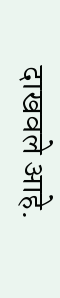दाखवले आहे.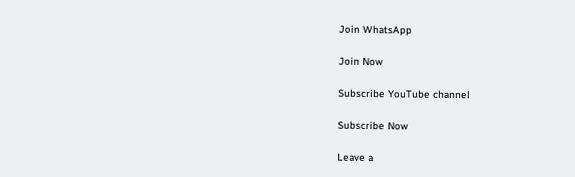Join WhatsApp

Join Now

Subscribe YouTube channel

Subscribe Now

Leave a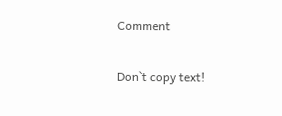Comment

Don`t copy text!